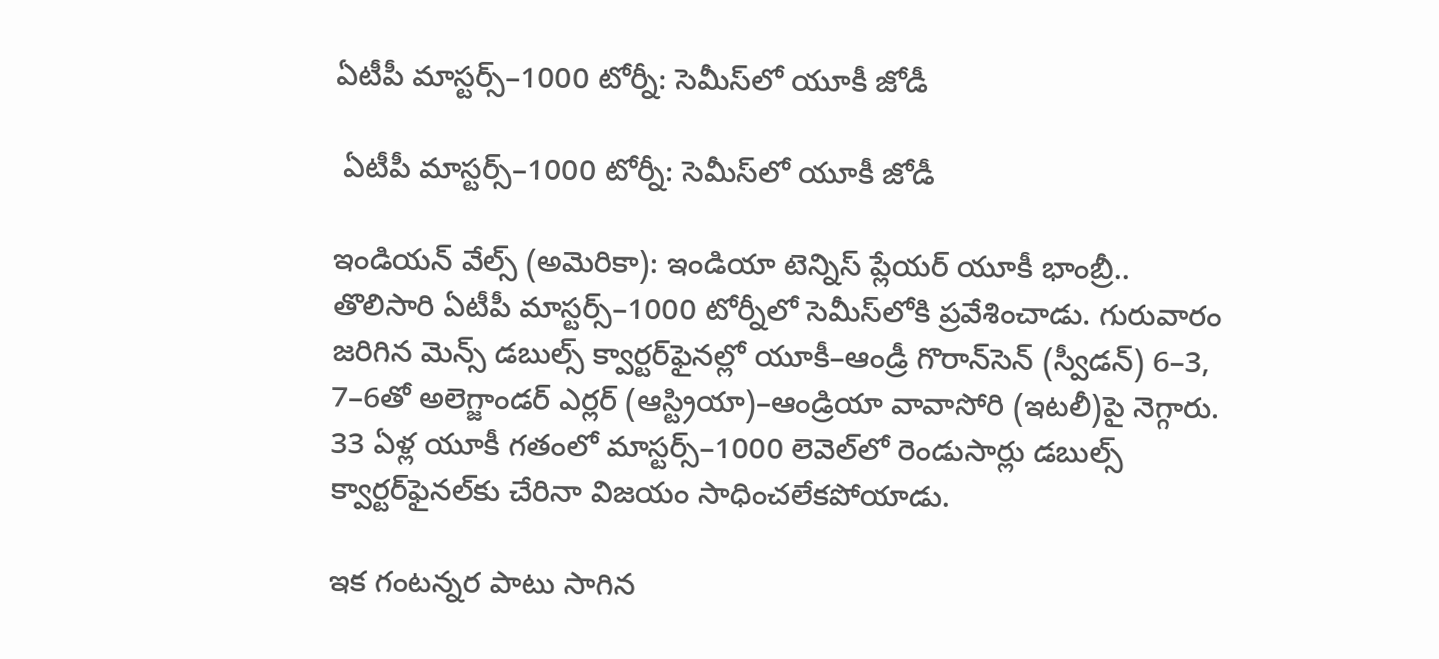ఏటీపీ మాస్టర్స్‌‌‌‌‌‌‌‌–1000 టోర్నీ: సెమీస్‌‌‌‌‌‌‌‌లో యూకీ జోడీ

 ఏటీపీ మాస్టర్స్‌‌‌‌‌‌‌‌–1000 టోర్నీ: సెమీస్‌‌‌‌‌‌‌‌లో యూకీ జోడీ

ఇండియన్‌‌‌‌‌‌‌‌ వేల్స్‌‌‌‌‌‌‌‌ (అమెరికా): ఇండియా టెన్నిస్‌‌‌‌‌‌‌‌ ప్లేయర్‌‌‌‌‌‌‌‌ యూకీ భాంబ్రీ.. తొలిసారి ఏటీపీ మాస్టర్స్‌‌‌‌‌‌‌‌–1000 టోర్నీలో సెమీస్‌‌‌‌‌‌‌‌లోకి ప్రవేశించాడు. గురువారం జరిగిన మెన్స్‌‌‌‌‌‌‌‌ డబుల్స్‌‌‌‌‌‌‌‌ క్వార్టర్‌‌‌‌‌‌‌‌ఫైనల్లో యూకీ–ఆండ్రీ గొరాన్‌‌‌‌‌‌‌‌సెన్‌‌‌‌‌‌‌‌ (స్వీడన్‌‌‌‌‌‌‌‌) 6–3, 7–6తో అలెగ్జాండర్‌‌‌‌‌‌‌‌ ఎర్లర్‌‌‌‌‌‌‌‌ (ఆస్ట్రియా)–ఆండ్రియా వావాసోరి (ఇటలీ)పై నెగ్గారు. 33 ఏళ్ల యూకీ గతంలో మాస్టర్స్‌‌‌‌‌‌‌‌–1000 లెవెల్‌‌‌‌‌‌‌‌లో రెండుసార్లు డబుల్స్‌‌‌‌‌‌‌‌ క్వార్టర్‌‌‌‌‌‌‌‌ఫైనల్‌‌‌‌‌‌‌‌కు చేరినా విజయం సాధించలేకపోయాడు.

ఇక గంటన్నర పాటు సాగిన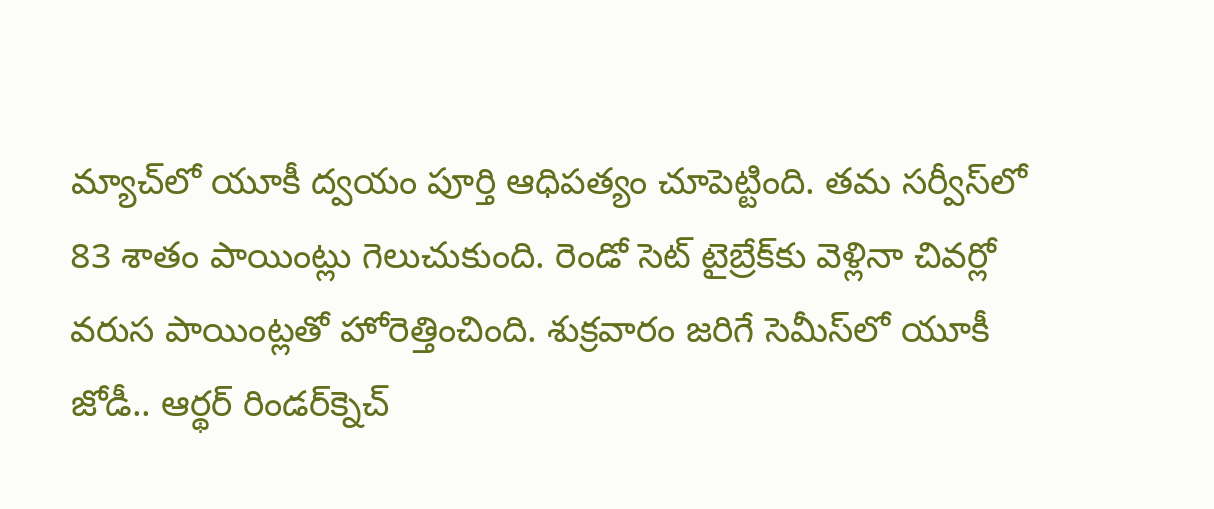మ్యాచ్‌‌‌‌‌‌‌‌లో యూకీ ద్వయం పూర్తి ఆధిపత్యం చూపెట్టింది. తమ సర్వీస్‌‌‌‌‌‌‌‌లో 83 శాతం పాయింట్లు గెలుచుకుంది. రెండో సెట్‌‌‌‌‌‌‌‌ టైబ్రేక్‌‌‌‌‌‌‌‌కు వెళ్లినా చివర్లో వరుస పాయింట్లతో హోరెత్తించింది. శుక్రవారం జరిగే సెమీస్‌‌‌‌‌‌‌‌లో యూకీ జోడీ.. ఆర్థర్‌‌‌‌‌‌‌‌ రిండర్‌‌‌‌‌‌‌‌క్నెచ్‌‌‌‌‌‌‌‌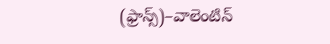(ఫ్రాన్స్‌‌‌‌‌‌‌‌)–వాలెంటిన్‌‌‌‌‌‌‌‌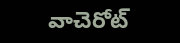వాచెరోట్‌‌‌‌‌‌‌‌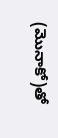(మొనాకో)తో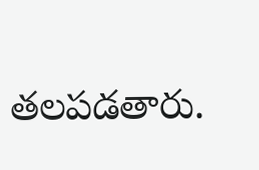తలపడతారు.